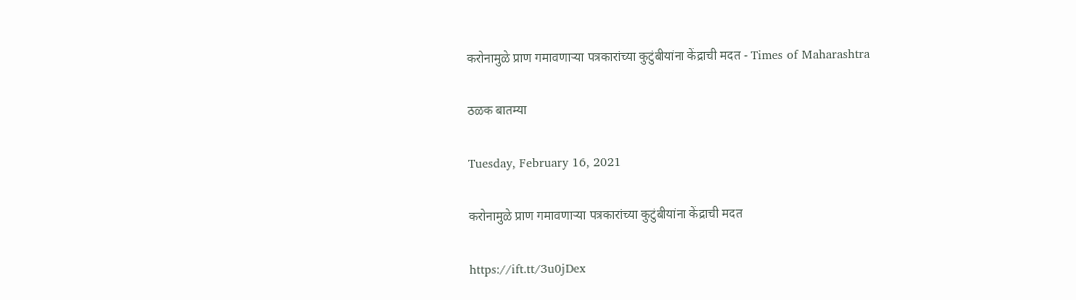करोनामुळे प्राण गमावणाऱ्या पत्रकारांच्या कुटुंबीयांना केंद्राची मदत - Times of Maharashtra

ठळक बातम्या

Tuesday, February 16, 2021

करोनामुळे प्राण गमावणाऱ्या पत्रकारांच्या कुटुंबीयांना केंद्राची मदत

https://ift.tt/3u0jDex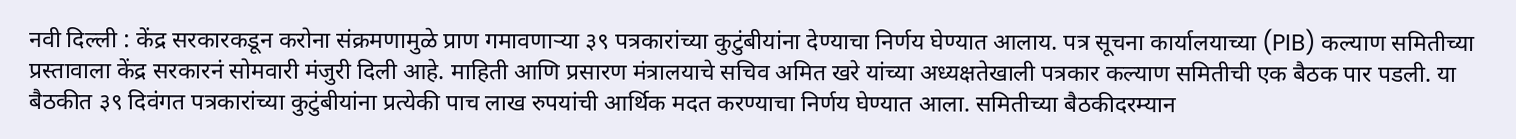नवी दिल्ली : केंद्र सरकारकडून करोना संक्रमणामुळे प्राण गमावणाऱ्या ३९ पत्रकारांच्या कुटुंबीयांना देण्याचा निर्णय घेण्यात आलाय. पत्र सूचना कार्यालयाच्या (PIB) कल्याण समितीच्या प्रस्तावाला केंद्र सरकारनं सोमवारी मंजुरी दिली आहे. माहिती आणि प्रसारण मंत्रालयाचे सचिव अमित खरे यांच्या अध्यक्षतेखाली पत्रकार कल्याण समितीची एक बैठक पार पडली. या बैठकीत ३९ दिवंगत पत्रकारांच्या कुटुंबीयांना प्रत्येकी पाच लाख रुपयांची आर्थिक मदत करण्याचा निर्णय घेण्यात आला. समितीच्या बैठकीदरम्यान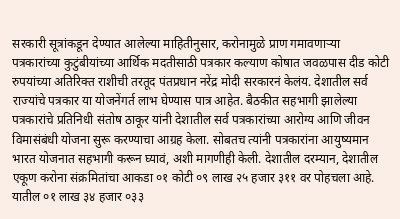सरकारी सूत्रांकडून देण्यात आलेल्या माहितीनुसार, करोनामुळे प्राण गमावणाऱ्या पत्रकारांच्या कुटुंबीयांच्या आर्थिक मदतीसाठी पत्रकार कल्याण कोषात जवळपास दीड कोटी रुपयांच्या अतिरिक्त राशीची तरतूद पंतप्रधान नरेंद्र मोदी सरकारनं केलंय. देशातील सर्व राज्यांचे पत्रकार या योजनेंगर्त लाभ घेण्यास पात्र आहेत. बैठकीत सहभागी झालेल्या पत्रकारांचे प्रतिनिधी संतोष ठाकूर यांनी देशातील सर्व पत्रकारांच्या आरोग्य आणि जीवन विमासंबंधी योजना सुरू करण्याचा आग्रह केला. सोबतच त्यांनी पत्रकारांना आयुष्यमान भारत योजनात सहभागी करून घ्यावं, अशी मागणीही केली. देशातील दरम्यान, देशातील एकूण करोना संक्रमितांचा आकडा ०१ कोटी ०९ लाख २५ हजार ३११ वर पोहचला आहे. यातील ०१ लाख ३४ हजार ०३३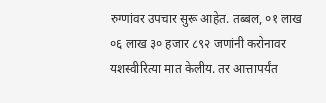रुग्णांवर उपचार सुरू आहेत. तब्बल, ०१ लाख ०६ लाख ३० हजार ८९२ जणांनी करोनावर यशस्वीरित्या मात केलीय. तर आत्तापर्यंत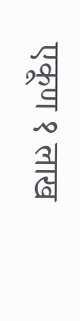एकूण १ लाख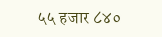५५ हजार ८४०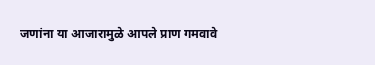जणांना या आजारामुळे आपले प्राण गमवावे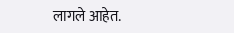लागले आहेत.